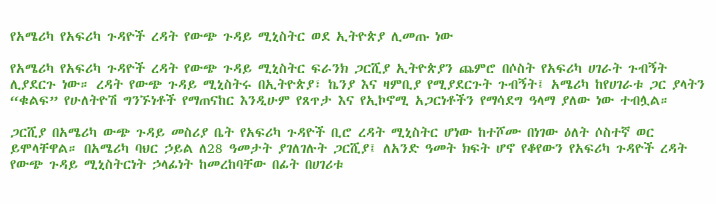የአሜሪካ የአፍሪካ ጉዳዮች ረዳት የውጭ ጉዳይ ሚኒስትር ወደ ኢትዮጵያ ሊመጡ ነው

የአሜሪካ የአፍሪካ ጉዳዮች ረዳት የውጭ ጉዳይ ሚኒስትር ፍራንክ ጋርሺያ ኢትዮጵያን ጨምሮ በሶስት የአፍሪካ ሀገራት ጉብኝት ሊያደርጉ ነው። ረዳት የውጭ ጉዳይ ሚኒስትሩ በኢትዮጵያ፣ ኬንያ እና ዛምቢያ የሚያደርጉት ጉብኝት፤ አሜሪካ ከየሀገራቱ ጋር ያላትን “ቁልፍ” የሁለትዮሽ ግንኙነቶች የማጠናከር እንዲሁም የጸጥታ እና የኢኮኖሚ አጋርነቶችን የማሳደግ ዓላማ ያለው ነው ተብሏል።

ጋርሺያ በአሜሪካ ውጭ ጉዳይ መስሪያ ቤት የአፍሪካ ጉዳዮች ቢሮ ረዳት ሚኒስትር ሆነው ከተሾሙ በነገው ዕለት ሶስተኛ ወር ይሞላቸዋል። በአሜሪካ ባህር ኃይል ለ28 ዓመታት ያገለገሉት ጋርሺያ፤ ለአንድ ዓመት ክፍት ሆኖ የቆየውን የአፍሪካ ጉዳዮች ረዳት የውጭ ጉዳይ ሚኒስትርነት ኃላፊነት ከመረከባቸው በፊት በሀገሪቱ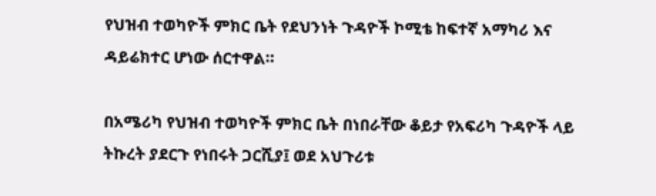የህዝብ ተወካዮች ምክር ቤት የደህንነት ጉዳዮች ኮሚቴ ከፍተኛ አማካሪ እና ዳይሬክተር ሆነው ሰርተዋል።

በአሜሪካ የህዝብ ተወካዮች ምክር ቤት በነበራቸው ቆይታ የአፍሪካ ጉዳዮች ላይ ትኩረት ያደርጉ የነበሩት ጋርሺያ፤ ወደ አህጉሪቱ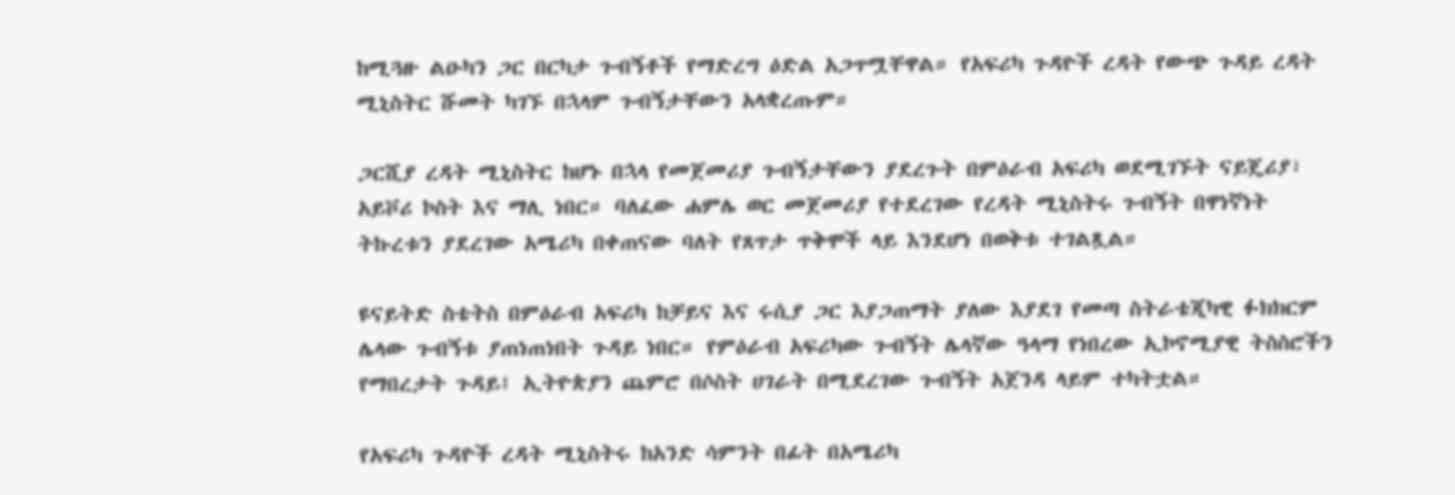ከሚጓዙ ልዑካን ጋር በርካታ ጉብኝቶች የማድረግ ዕድል አጋጥሟቸዋል። የአፍሪካ ጉዳዮች ረዳት የውጭ ጉዳይ ረዳት ሚኒስትር ሹመት ካገኙ በኋላም ጉብኝታቸውን አላቋረጡም።

ጋርሺያ ረዳት ሚኒስትር ከሆኑ በኋላ የመጀመሪያ ጉብኝታቸውን ያደረጉት በምዕራብ አፍሪካ ወደሚገኙት ናይጄሪያ፣ አይቮሪ ኮስት እና ማሊ ነበር። ባለፈው ሐምሌ ወር መጀመሪያ የተደረገው የረዳት ሚኒስትሩ ጉብኝት በዋነኛነት ትኩረቱን ያደረገው አሜሪካ በቀጠናው ባለት የጸጥታ ጥቅሞች ላይ እንደሆነ በወቅቱ ተገልጿል።

ዩናይትድ ስቴትስ በምዕራብ አፍሪካ ከቻይና እና ሩሲያ ጋር እያጋጠማት ያለው እያደገ የመጣ ስትራቴጂካዊ ፉክክርም ሌላው ጉብኝቱ ያጠነጠነበት ጉዳይ ነበር። የምዕራብ አፍሪካው ጉብኝት ሌላኛው ዓላማ የነበረው ኢኮኖሚያዊ ትስስሮችን የማበረታት ጉዳይ፤ ኢትዮጵያን ጨምሮ በሶስት ሀገራት በሚደረገው ጉብኝት አጀንዳ ላይም ተካትቷል።

የአፍሪካ ጉዳዮች ረዳት ሚኒስትሩ ከአንድ ሳምንት በፊት በአሜሪካ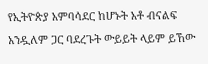የኢትዮጵያ አምባሳደር ከሆኑት አቶ ብናልፍ አንዷለም ጋር ባደረጉት ውይይት ላይም ይኸው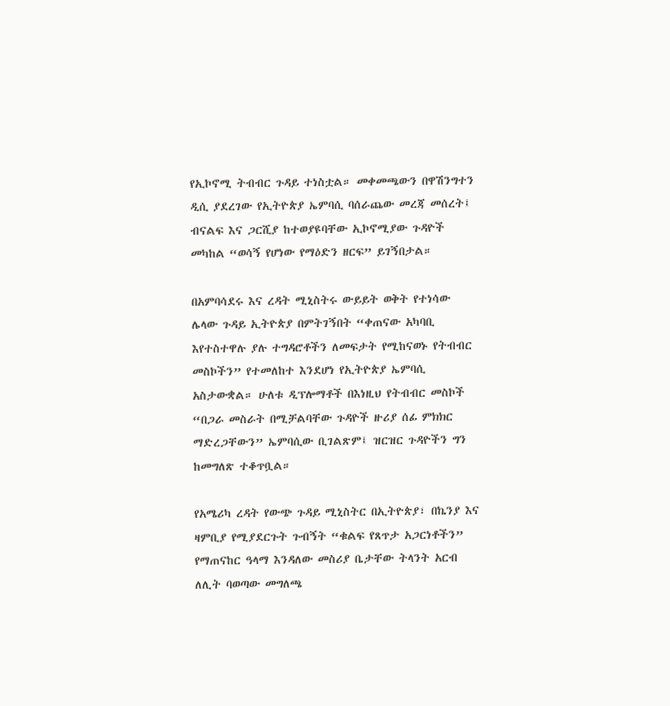የኢኮኖሚ ትብብር ጉዳይ ተነስቷል። መቀመጫውን በዋሽንግተን ዲሲ ያደረገው የኢትዮጵያ ኤምባሲ ባሰራጨው መረጃ መሰረት፤ ብናልፍ እና ጋርሺያ ከተወያዩባቸው ኢኮኖሚያው ጉዳዮች መካከል “ወሳኝ የሆነው የማዕድን ዘርፍ” ይገኝበታል።

በአምባሳደሩ እና ረዳት ሚኒስትሩ ውይይት ወቅት የተነሳው ሌላው ጉዳይ ኢትዮጵያ በምትገኝበት “ቀጠናው አካባቢ እየተስተዋሉ ያሉ ተግዳሮቶችን ለመፍታት የሚከናወኑ የትብብር መስኮችን” የተመለከተ እንደሆነ የኢትዮጵያ ኤምባሲ አስታውቋል። ሁለቱ ዲፕሎማቶች በእነዚህ የትብብር መስኮች “በጋራ መስራት በሚቻልባቸው ጉዳዮች ዙሪያ ሰፊ ምክክር ማድረጋቸውን” ኤምባሲው ቢገልጽም፤ ዝርዝር ጉዳዮችን ግን ከመግለጽ ተቆጥቧል።

የአሜሪካ ረዳት የውጭ ጉዳይ ሚኒስትር በኢትዮጵያ፣ በኬንያ እና ዛምቢያ የሚያደርጉት ጉብኝት “ቁልፍ የጸጥታ አጋርነቶችን” የማጠናከር ዓላማ እንዳለው መስሪያ ቤታቸው ትላንት አርብ ለሊት ባወጣው መግለጫ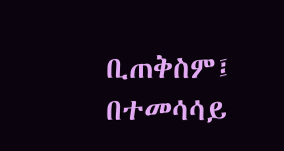ቢጠቅስም፤ በተመሳሳይ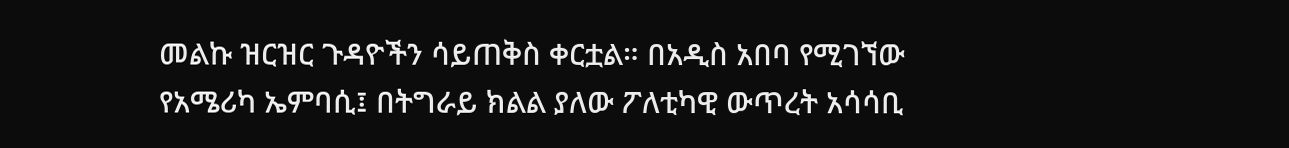መልኩ ዝርዝር ጉዳዮችን ሳይጠቅስ ቀርቷል። በአዲስ አበባ የሚገኘው የአሜሪካ ኤምባሲ፤ በትግራይ ክልል ያለው ፖለቲካዊ ውጥረት አሳሳቢ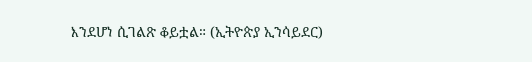እንደሆነ ሲገልጽ ቆይቷል። (ኢትዮጵያ ኢንሳይደር)